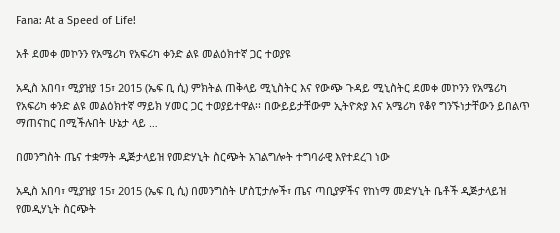Fana: At a Speed of Life!

አቶ ደመቀ መኮንን የአሜሪካ የአፍሪካ ቀንድ ልዩ መልዕክተኛ ጋር ተወያዩ

አዲስ አበባ፣ ሚያዝያ 15፣ 2015 (ኤፍ ቢ ሲ) ምክትል ጠቅላይ ሚኒስትር እና የውጭ ጉዳይ ሚኒስትር ደመቀ መኮንን የአሜሪካ የአፍሪካ ቀንድ ልዩ መልዕክተኛ ማይክ ሃመር ጋር ተወያይተዋል፡፡ በውይይታቸውም ኢትዮጵያ እና አሜሪካ የቆየ ግንኙነታቸውን ይበልጥ ማጠናከር በሚችሉበት ሁኔታ ላይ …

በመንግስት ጤና ተቋማት ዲጅታላይዝ የመድሃኒት ስርጭት አገልግሎት ተግባራዊ እየተደረገ ነው

አዲስ አበባ፣ ሚያዝያ 15፣ 2015 (ኤፍ ቢ ሲ) በመንግስት ሆስፒታሎች፣ ጤና ጣቢያዎችና የከነማ መድሃኒት ቤቶች ዲጅታላይዝ የመዲሃኒት ስርጭት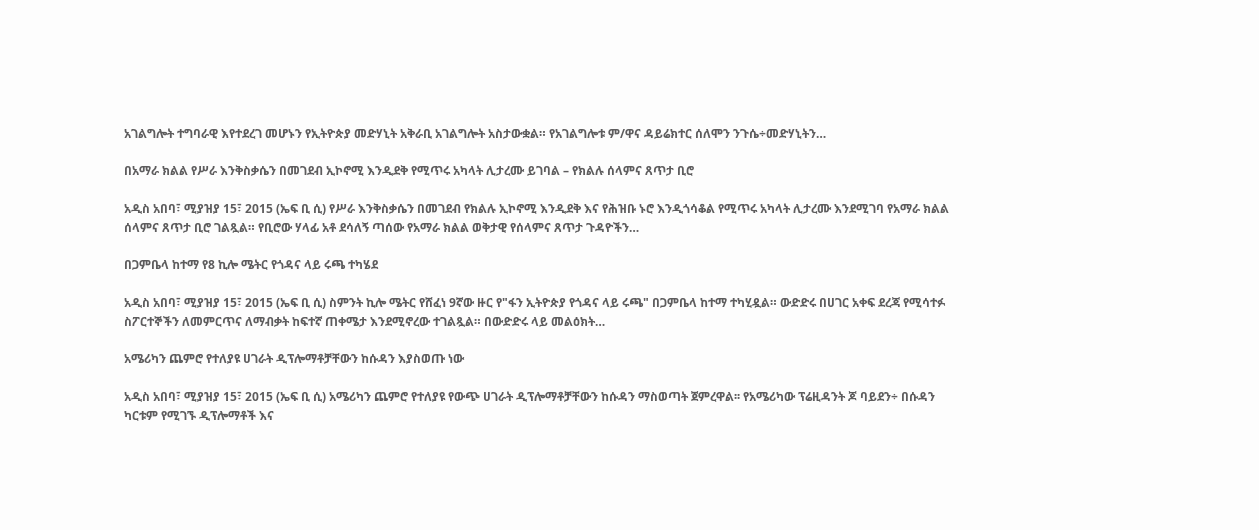አገልግሎት ተግባራዊ እየተደረገ መሆኑን የኢትዮጵያ መድሃኒት አቅራቢ አገልግሎት አስታውቋል። የአገልግሎቱ ም/ዋና ዳይሬክተር ሰለሞን ንጉሴ÷መድሃኒትን…

በአማራ ክልል የሥራ እንቅስቃሴን በመገደብ ኢኮኖሚ እንዲደቅ የሚጥሩ አካላት ሊታረሙ ይገባል – የክልሉ ሰላምና ጸጥታ ቢሮ

አዲስ አበባ፣ ሚያዝያ 15፣ 2015 (ኤፍ ቢ ሲ) የሥራ እንቅስቃሴን በመገደብ የክልሉ ኢኮኖሚ እንዲደቅ እና የሕዝቡ ኑሮ እንዲጎሳቆል የሚጥሩ አካላት ሊታረሙ እንደሚገባ የአማራ ክልል ሰላምና ጸጥታ ቢሮ ገልጿል። የቢሮው ሃላፊ አቶ ደሳለኝ ጣሰው የአማራ ክልል ወቅታዊ የሰላምና ጸጥታ ጉዳዮችን…

በጋምቤላ ከተማ የ8 ኪሎ ሜትር የጎዳና ላይ ሩጫ ተካሄደ

አዲስ አበባ፣ ሚያዝያ 15፣ 2015 (ኤፍ ቢ ሲ) ስምንት ኪሎ ሜትር የሸፈነ 9ኛው ዙር የ"ፋን ኢትዮጵያ የጎዳና ላይ ሩጫ" በጋምቤላ ከተማ ተካሂዷል። ውድድሩ በሀገር አቀፍ ደረጃ የሚሳተፉ ስፖርተኞችን ለመምርጥና ለማብቃት ከፍተኛ ጠቀሜታ እንደሚኖረው ተገልጿል። በውድድሩ ላይ መልዕክት…

አሜሪካን ጨምሮ የተለያዩ ሀገራት ዲፕሎማቶቻቸውን ከሱዳን እያስወጡ ነው

አዲስ አበባ፣ ሚያዝያ 15፣ 2015 (ኤፍ ቢ ሲ) አሜሪካን ጨምሮ የተለያዩ የውጭ ሀገራት ዲፕሎማቶቻቸውን ከሱዳን ማስወጣት ጀምረዋል፡፡ የአሜሪካው ፕሬዚዳንት ጆ ባይደን÷ በሱዳን ካርቱም የሚገኙ ዲፕሎማቶች እና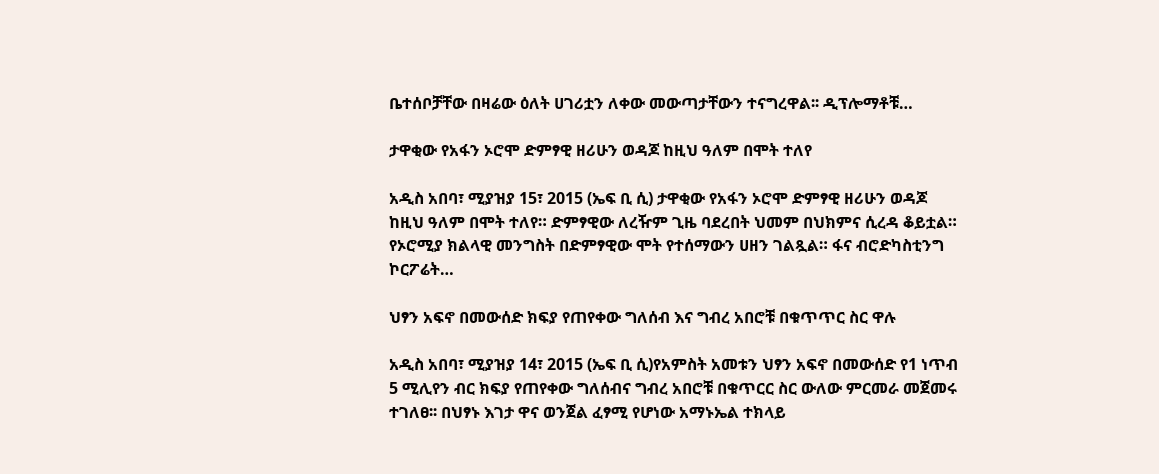ቤተሰቦቻቸው በዛሬው ዕለት ሀገሪቷን ለቀው መውጣታቸውን ተናግረዋል፡፡ ዲፕሎማቶቹ…

ታዋቂው የአፋን ኦሮሞ ድምፃዊ ዘሪሁን ወዳጆ ከዚህ ዓለም በሞት ተለየ

አዲስ አበባ፣ ሚያዝያ 15፣ 2015 (ኤፍ ቢ ሲ) ታዋቂው የአፋን ኦሮሞ ድምፃዊ ዘሪሁን ወዳጆ ከዚህ ዓለም በሞት ተለየ። ድምፃዊው ለረዥም ጊዜ ባደረበት ህመም በህክምና ሲረዳ ቆይቷል። የኦሮሚያ ክልላዊ መንግስት በድምፃዊው ሞት የተሰማውን ሀዘን ገልጿል። ፋና ብሮድካስቲንግ ኮርፖሬት…

ህፃን አፍኖ በመውሰድ ክፍያ የጠየቀው ግለሰብ እና ግብረ አበሮቹ በቁጥጥር ስር ዋሉ

አዲስ አበባ፣ ሚያዝያ 14፣ 2015 (ኤፍ ቢ ሲ)የአምስት አመቱን ህፃን አፍኖ በመውሰድ የ1 ነጥብ 5 ሚሊየን ብር ክፍያ የጠየቀው ግለሰብና ግብረ አበሮቹ በቁጥርር ስር ውለው ምርመራ መጀመሩ ተገለፀ፡፡ በህፃኑ እገታ ዋና ወንጀል ፈፃሚ የሆነው አማኑኤል ተክላይ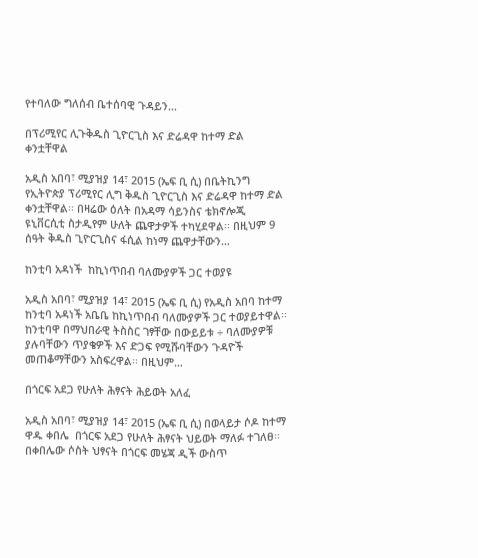የተባለው ግለሰብ ቤተሰባዊ ጉዳይን…

በፕሪሚየር ሊጉቅዱስ ጊዮርጊስ እና ድሬዳዋ ከተማ ድል ቀንቷቸዋል

አዲስ አበባ፣ ሚያዝያ 14፣ 2015 (ኤፍ ቢ ሲ) በቤትኪንግ የኢትዮጵያ ፕሪሚየር ሊግ ቅዱስ ጊዮርጊስ እና ድሬዳዋ ከተማ ድል ቀንቷቸዋል፡፡ በዛሬው ዕለት በአዳማ ሳይንስና ቴክኖሎጂ ዩኒቨርሲቲ ስታዲየም ሁለት ጨዋታዎች ተካሂደዋል፡፡ በዚህም 9 ሰዓት ቅዱስ ጊዮርጊስና ፋሲል ከነማ ጨዋታቸውን…

ከንቲባ አዳነች  ከኪነጥበብ ባለሙያዎች ጋር ተወያዩ

አዲስ አበባ፣ ሚያዝያ 14፣ 2015 (ኤፍ ቢ ሲ) የአዲስ አበባ ከተማ ከንቲባ አዳነች አቤቤ ከኪነጥበብ ባለሙያዎች ጋር ተወያይተዋል፡፡ ከንቲባዋ በማህበራዊ ትስስር ገፃቸው በውይይቱ ÷ ባለሙያዎቹ ያሉባቸውን ጥያቄዎች እና ድጋፍ የሚሹባቸውን ጉዳዮች መጠቆማቸውን አስፍረዋል፡፡ በዚህም…

በጎርፍ አደጋ የሁለት ሕፃናት ሕይወት አለፈ

አዲስ አበባ፣ ሚያዝያ 14፣ 2015 (ኤፍ ቢ ሲ) በወላይታ ሶዶ ከተማ ዋዱ ቀበሌ  በጎርፍ አደጋ የሁለት ሕፃናት ህይወት ማለፉ ተገለፀ፡፡ በቀበሌው ሶስት ህፃናት በጎርፍ መሄጃ ዲች ውስጥ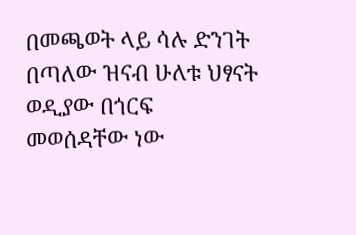በመጫወት ላይ ሳሉ ድንገት በጣለው ዝናብ ሁለቱ ህፃናት ወዲያው በጎርፍ መወሰዳቸው ነው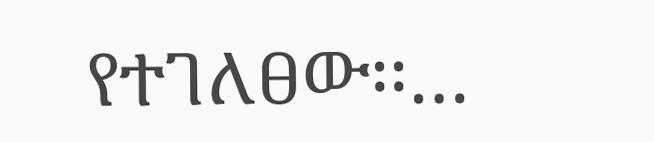የተገለፀው፡፡…